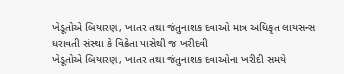ખેડૂતોએ બિયારણ, ખાતર તથા જંતુનાશક દવાઓ માત્ર અધિકૃત લાયસન્સ ધરાવતી સંસ્થા કે વિક્રેતા પાસેથી જ ખરીદવી
ખેડૂતોએ બિયારણ, ખાતર તથા જંતુનાશક દવાઓના ખરીદી સમયે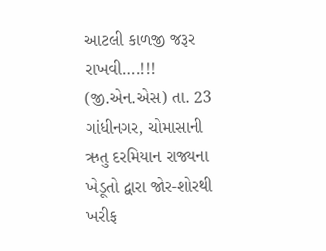આટલી કાળજી જરૂર રાખવી….!!! (જી.એન.એસ) તા. 23 ગાંધીનગર, ચોમાસાની ઋતુ દરમિયાન રાજ્યના ખેડૂતો દ્વારા જોર-શોરથી ખરીફ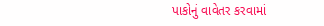પાકોનું વાવેતર કરવામાં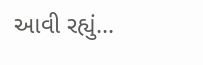આવી રહ્યું...